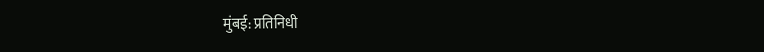मुंबई: प्रतिनिधी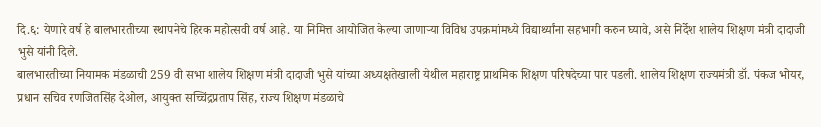दि.६: येणारे वर्ष हे बालभारतीच्या स्थापनेचे हिरक महोत्सवी वर्ष आहे. या निमित्त आयोजित केल्या जाणाऱ्या विविध उपक्रमांमध्ये विद्यार्थ्यांना सहभागी करुन घ्यावे, असे निर्देश शालेय शिक्षण मंत्री दादाजी भुसे यांनी दिले.
बालभारतीच्या नियामक मंडळाची 259 वी सभा शालेय शिक्षण मंत्री दादाजी भुसे यांच्या अध्यक्षतेखाली येथील महाराष्ट्र प्राथमिक शिक्षण परिषदेच्या पार पडली. शालेय शिक्षण राज्यमंत्री डॉ. पंकज भोयर, प्रधान सचिव रणजितसिंह देओल, आयुक्त सच्चिंद्रप्रताप सिंह, राज्य शिक्षण मंडळाचे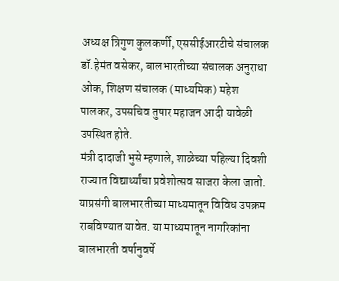अध्यक्ष त्रिगुण कुलकर्णी, एससीईआरटीचे संचालक डॉ.हेमंत वसेकर, बालभारतीच्या संचालक अनुराधा ओक, शिक्षण संचालक (माध्यमिक) महेश पालकर, उपसचिव तुषार महाजन आदी यावेळी उपस्थित होते.
मंत्री दादाजी भुसे म्हणाले, शाळेच्या पहिल्या दिवशी राज्यात विद्यार्थ्यांचा प्रवेशोत्सव साजरा केला जातो. याप्रसंगी बालभारतीच्या माध्यमातून विविध उपक्रम राबविण्यात यावेत. या माध्यमातून नागरिकांना बालभारती वर्षानुवर्षे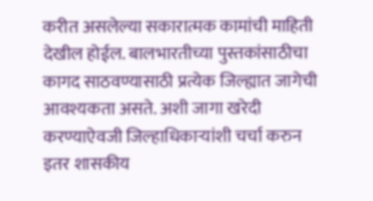करीत असलेल्या सकारात्मक कामांची माहिती देखील होईल. बालभारतीच्या पुस्तकांसाठीचा कागद साठवण्यासाठी प्रत्येक जिल्ह्यात जागेची आवश्यकता असते. अशी जागा खरेदी करण्याऐवजी जिल्हाधिकाऱ्यांशी चर्चा करुन इतर शासकीय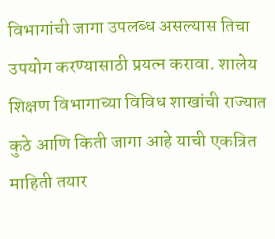विभागांची जागा उपलब्ध असल्यास तिचा उपयोग करण्यासाठी प्रयत्न करावा. शालेय शिक्षण विभागाच्या विविध शाखांची राज्यात कुठे आणि किती जागा आहे याची एकत्रित माहिती तयार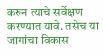करुन त्याचे सर्वेक्षण करण्यात यावे. तसेच या जागांचा विकास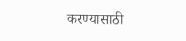करण्यासाठी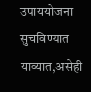उपाययोजना सुचविण्यात याव्यात,असेही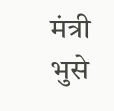मंत्री भुसे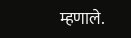म्हणाले.